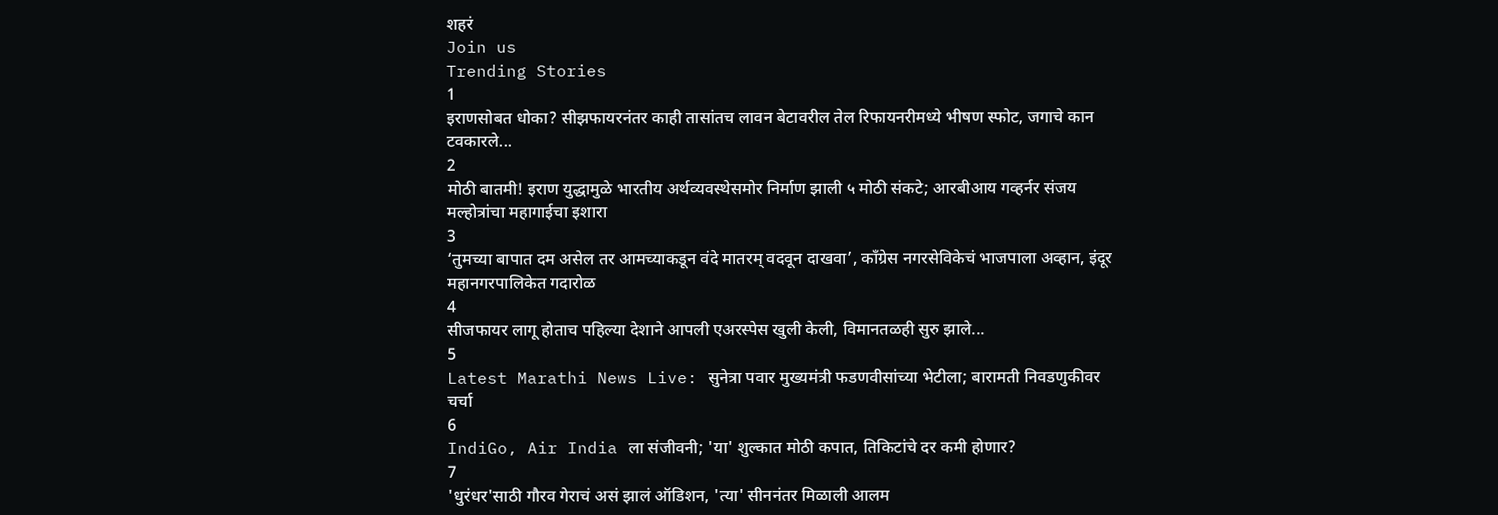शहरं
Join us
Trending Stories
1
इराणसोबत धोका? सीझफायरनंतर काही तासांतच लावन बेटावरील तेल रिफायनरीमध्ये भीषण स्फोट, जगाचे कान टवकारले...
2
मोठी बातमी! इराण युद्धामुळे भारतीय अर्थव्यवस्थेसमोर निर्माण झाली ५ मोठी संकटे; आरबीआय गव्हर्नर संजय मल्होत्रांचा महागाईचा इशारा
3
‘तुमच्या बापात दम असेल तर आमच्याकडून वंदे मातरम् वदवून दाखवा’, काँग्रेस नगरसेविकेचं भाजपाला अव्हान, इंदूर महानगरपालिकेत गदारोळ
4
सीजफायर लागू होताच पहिल्या देशाने आपली एअरस्पेस खुली केली, विमानतळही सुरु झाले...
5
Latest Marathi News Live: सुनेत्रा पवार मुख्यमंत्री फडणवीसांच्या भेटीला; बारामती निवडणुकीवर चर्चा
6
IndiGo, Air India ला संजीवनी; 'या' शुल्कात मोठी कपात, तिकिटांचे दर कमी होणार?
7
'धुरंधर'साठी गौरव गेराचं असं झालं ऑडिशन, 'त्या' सीननंतर मिळाली आलम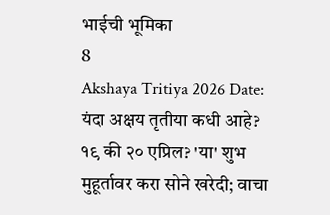भाईची भूमिका
8
Akshaya Tritiya 2026 Date: यंदा अक्षय तृतीया कधी आहे? १९ की २० एप्रिल? 'या' शुभ मुहूर्तावर करा सोने खरेदी; वाचा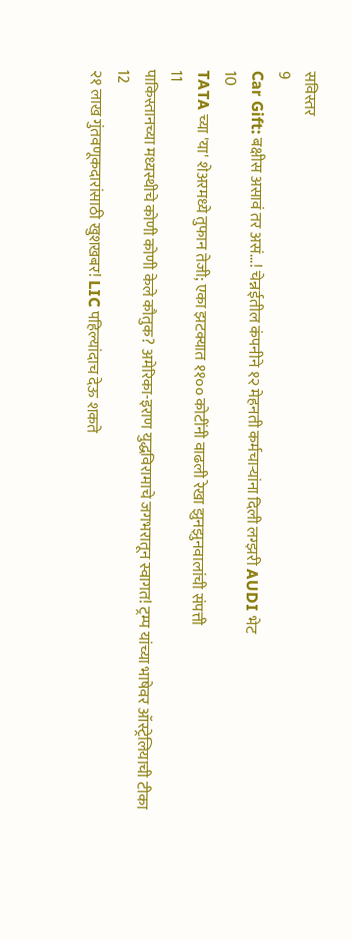सविस्तर
9
Car Gift: बक्षीस असावं तर असं...! चेन्नईतील कंपनीने १२ मेहनती कर्मचाऱ्यांना दिली लग्झरी AUDI भेट
10
TATA च्या 'या' शेअरमध्ये तुफान तेजी; एका झटक्यात ११०० कोटींनी वाढली रेखा झुनझुनवालांची संपत्ती
11
पाकिस्तानच्या मध्यस्थीचे कोणी कोणी केले कौतुक? अमेरिका-इराण युद्धविरामाचे जगभरातून स्वागत! ट्रम्प यांच्या भाषेवर ऑस्ट्रेलियाची टीका
12
२१ लाख गुंतवणूकदारांसाठी खुशखबर! LIC पहिल्यांदाच देऊ शकते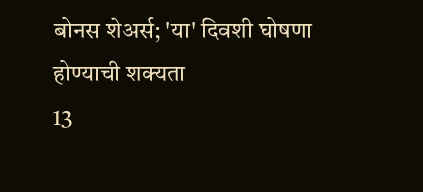बोनस शेअर्स; 'या' दिवशी घोषणा होण्याची शक्यता
13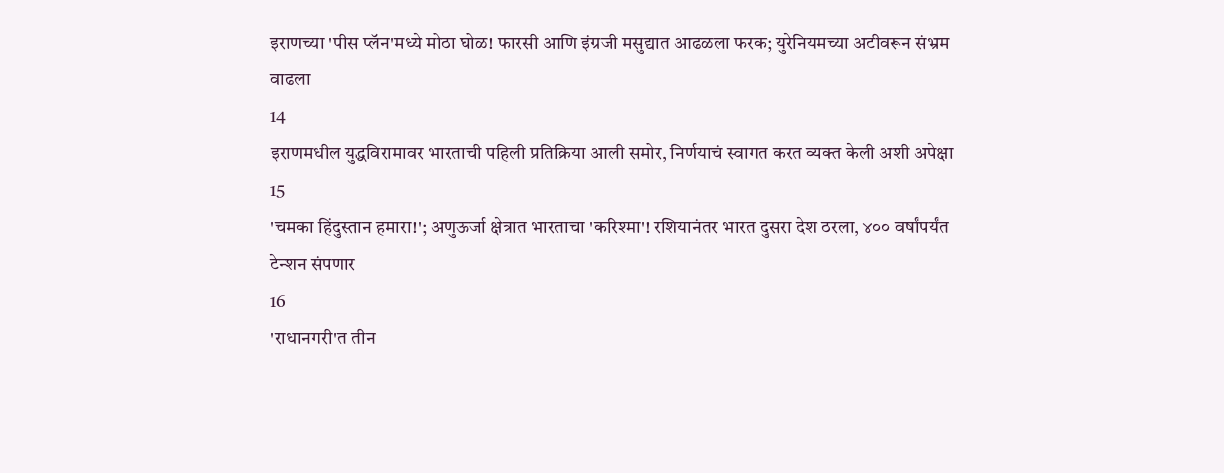इराणच्या 'पीस प्लॅन'मध्ये मोठा घोळ! फारसी आणि इंग्रजी मसुद्यात आढळला फरक; युरेनियमच्या अटीवरून संभ्रम वाढला
14
इराणमधील युद्धविरामावर भारताची पहिली प्रतिक्रिया आली समोर, निर्णयाचं स्वागत करत व्यक्त केली अशी अपेक्षा
15
'चमका हिंदुस्तान हमारा!'; अणुऊर्जा क्षेत्रात भारताचा 'करिश्मा'! रशियानंतर भारत दुसरा देश ठरला, ४०० वर्षांपर्यंत टेन्शन संपणार
16
'राधानगरी'त तीन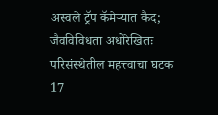अस्वले ट्रॅप कॅमेऱ्यात कैद; जैवविविधता अधोरेखितः परिसंस्थेतील महत्त्वाचा घटक
17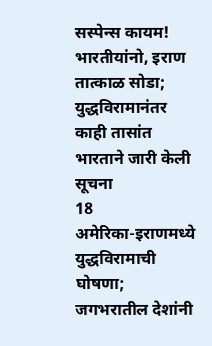सस्पेन्स कायम! भारतीयांनो, इराण तात्काळ सोडा; युद्धविरामानंतर काही तासांत भारताने जारी केली सूचना
18
अमेरिका-इराणमध्ये युद्धविरामाची घोषणा; जगभरातील देशांनी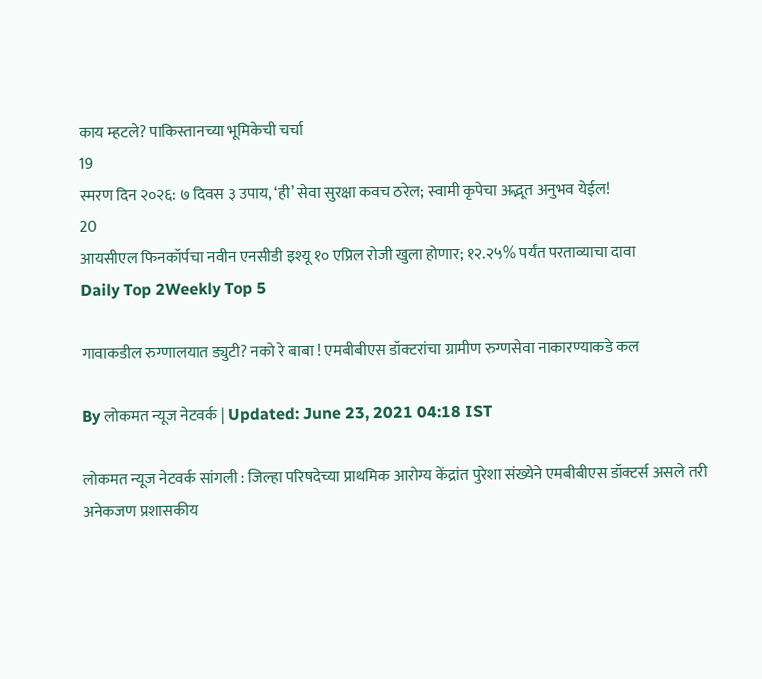काय म्हटले? पाकिस्तानच्या भूमिकेची चर्चा
19
स्मरण दिन २०२६: ७ दिवस ३ उपाय, ‘ही’ सेवा सुरक्षा कवच ठरेल; स्वामी कृपेचा अद्भूत अनुभव येईल!
20
आयसीएल फिनकॉर्पचा नवीन एनसीडी इश्यू १० एप्रिल रोजी खुला होणार; १२.२५% पर्यंत परताव्याचा दावा
Daily Top 2Weekly Top 5

गावाकडील रुग्णालयात ड्युटी? नको रे बाबा ! एमबीबीएस डॉक्टरांचा ग्रामीण रुग्णसेवा नाकारण्याकडे कल

By लोकमत न्यूज नेटवर्क | Updated: June 23, 2021 04:18 IST

लोकमत न्यूज नेटवर्क सांगली : जिल्हा परिषदेच्या प्राथमिक आरोग्य केंद्रांत पुरेशा संख्येने एमबीबीएस डॉक्टर्स असले तरी अनेकजण प्रशासकीय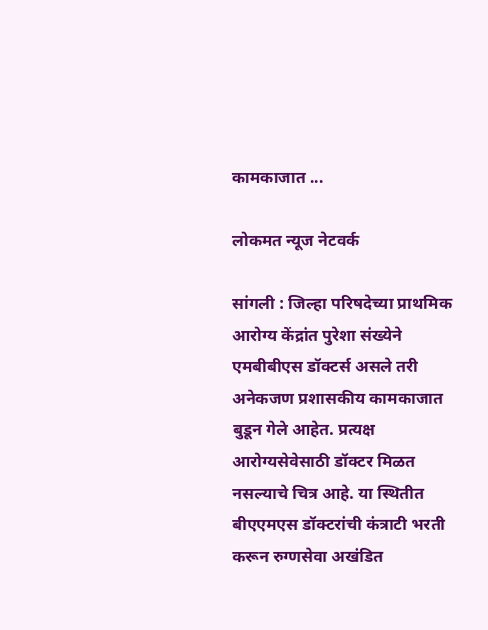कामकाजात ...

लोकमत न्यूज नेटवर्क

सांगली : जिल्हा परिषदेच्या प्राथमिक आरोग्य केंद्रांत पुरेशा संख्येने एमबीबीएस डॉक्टर्स असले तरी अनेकजण प्रशासकीय कामकाजात बुडून गेले आहेत. प्रत्यक्ष आरोग्यसेवेसाठी डॉक्टर मिळत नसल्याचे चित्र आहे. या स्थितीत बीएएमएस डॉक्टरांची कंत्राटी भरती करून रुग्णसेवा अखंडित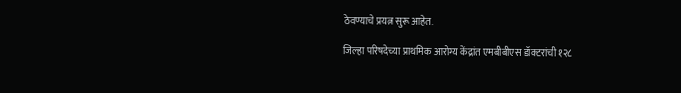ठेवण्याचे प्रयत्न सुरू आहेत.

जिल्हा परिषदेच्या प्राथमिक आरोग्य केंद्रांत एमबीबीएस डॉक्टरांची १२८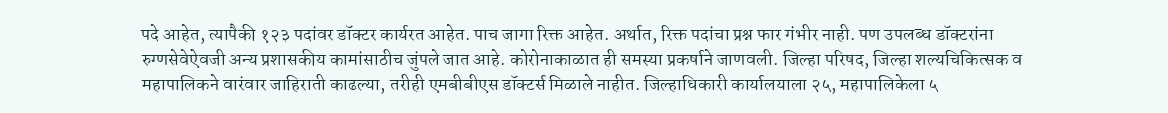पदे आहेत, त्यापैकी १२३ पदांवर डॉक्टर कार्यरत आहेत. पाच जागा रिक्त आहेत. अर्थात, रिक्त पदांचा प्रश्न फार गंभीर नाही. पण उपलब्ध डॉक्टरांना रुग्णसेवेऐवजी अन्य प्रशासकीय कामांसाठीच जुंपले जात आहे. कोरोनाकाळात ही समस्या प्रकर्षाने जाणवली. जिल्हा परिषद, जिल्हा शल्यचिकित्सक व महापालिकने वारंवार जाहिराती काढल्या, तरीही एमबीबीएस डॉक्टर्स मिळाले नाहीत. जिल्हाधिकारी कार्यालयाला २५, महापालिकेला ५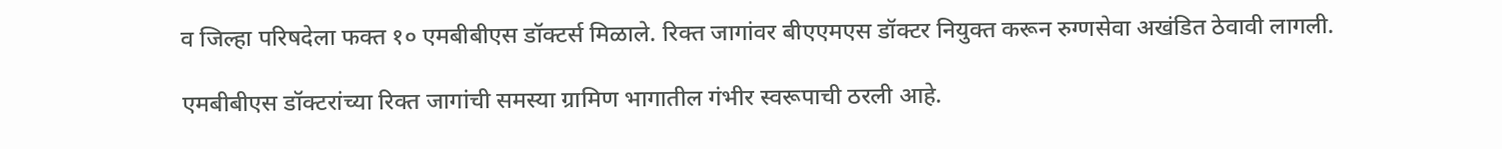व जिल्हा परिषदेला फक्त १० एमबीबीएस डॉक्टर्स मिळाले. रिक्त जागांवर बीएएमएस डॉक्टर नियुक्त करून रुग्णसेवा अखंडित ठेवावी लागली.

एमबीबीएस डॉक्टरांच्या रिक्त जागांची समस्या ग्रामिण भागातील गंभीर स्वरूपाची ठरली आहे.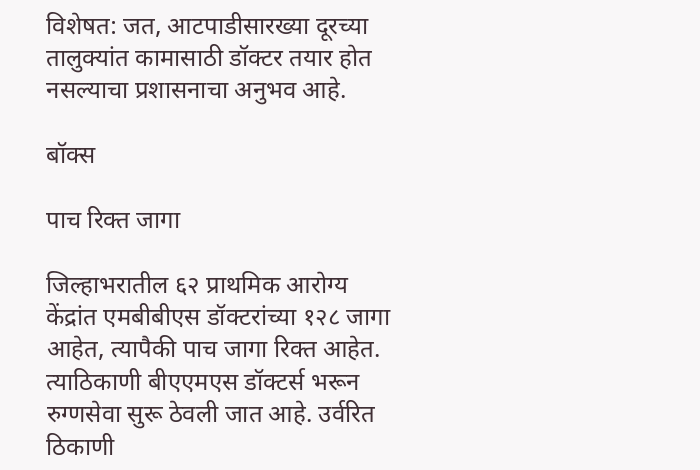विशेषत: जत, आटपाडीसारख्या दूरच्या तालुक्यांत कामासाठी डॉक्टर तयार होत नसल्याचा प्रशासनाचा अनुभव आहे.

बॉक्स

पाच रिक्त जागा

जिल्हाभरातील ६२ प्राथमिक आरोग्य केंद्रांत एमबीबीएस डॉक्टरांच्या १२८ जागा आहेत, त्यापैकी पाच जागा रिक्त आहेत. त्याठिकाणी बीएएमएस डॉक्टर्स भरून रुग्णसेवा सुरू ठेवली जात आहे. उर्वरित ठिकाणी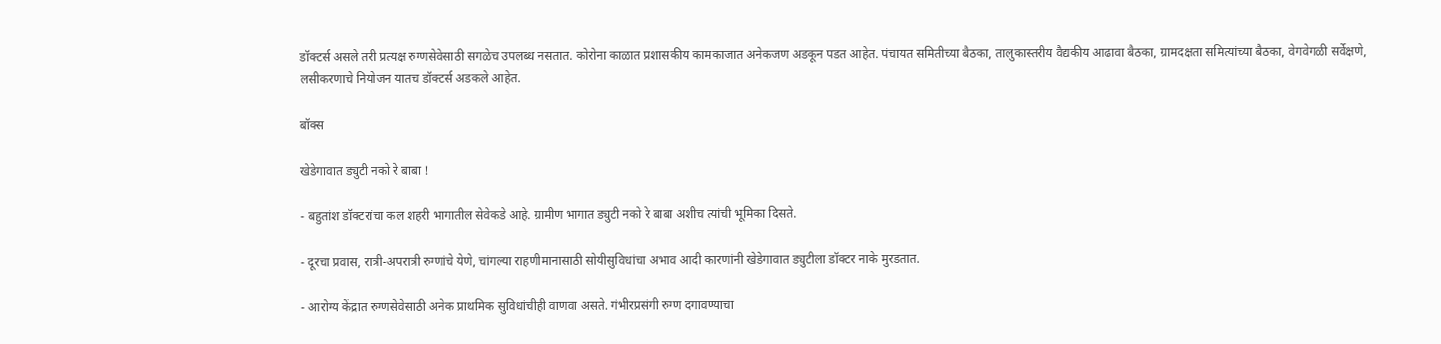डॉक्टर्स असले तरी प्रत्यक्ष रुग्णसेवेसाठी सगळेच उपलब्ध नसतात. कोरोना काळात प्रशासकीय कामकाजात अनेकजण अडकून पडत आहेत. पंचायत समितीच्या बैठका, तालुकास्तरीय वैद्यकीय आढावा बैठका, ग्रामदक्षता समित्यांच्या बैठका, वेगवेगळी सर्वेक्षणे, लसीकरणाचे नियोजन यातच डॉक्टर्स अडकले आहेत.

बॉक्स

खेडेगावात ड्युटी नको रे बाबा !

- बहुतांश डॉक्टरांचा कल शहरी भागातील सेवेकडे आहे. ग्रामीण भागात ड्युटी नको रे बाबा अशीच त्यांची भूमिका दिसते.

- दूरचा प्रवास, रात्री-अपरात्री रुग्णांचे येणे, चांगल्या राहणीमानासाठी सोयीसुविधांचा अभाव आदी कारणांनी खेडेगावात ड्युटीला डॉक्टर नाके मुरडतात.

- आरोग्य केंद्रात रुग्णसेवेसाठी अनेक प्राथमिक सुविधांचीही वाणवा असते. गंभीरप्रसंगी रुग्ण दगावण्याचा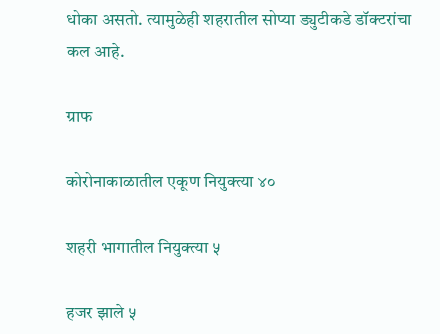धोका असतो. त्यामुळेही शहरातील सोप्या ड्युटीकडे डॉक्टरांचा कल आहे.

ग्राफ

कोरोनाकाळातील एकूण नियुक्त्या ४०

शहरी भागातील नियुक्त्या ५

हजर झाले ५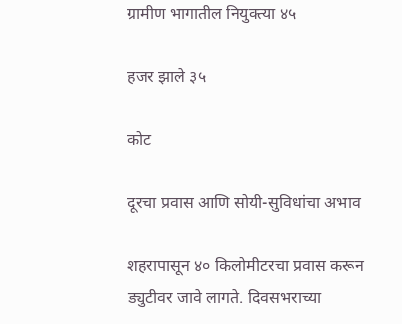ग्रामीण भागातील नियुक्त्या ४५

हजर झाले ३५

कोट

दूरचा प्रवास आणि सोयी-सुविधांचा अभाव

शहरापासून ४० किलोमीटरचा प्रवास करून ड्युटीवर जावे लागते. दिवसभराच्या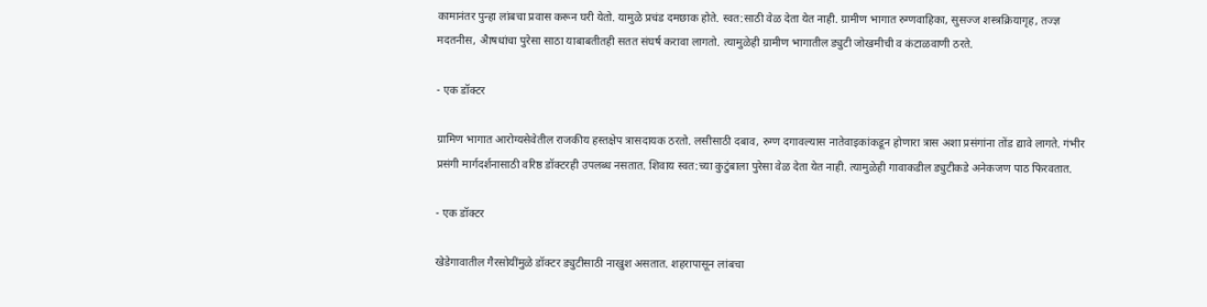कामानंतर पुन्हा लांबचा प्रवास करून घरी येतो. यामुळे प्रचंड दमछाक होते. स्वत:साठी वेळ देता येत नाही. ग्रामीण भागात रुग्णवाहिका, सुसज्ज शस्त्रक्रियागृह, तज्ज्ञ मदतनीस, अैाषधांचा पुरेसा साठा याबाबतीतही सतत संघर्ष करावा लागतो. त्यामुळेही ग्रामीण भागातील ड्युटी जोखमीची व कंटाळवाणी ठरते.

- एक डॉक्टर

ग्रामिण भागात आरोग्यसेवेतील राजकीय हस्तक्षेप त्रासदायक ठरतो. लसीसाठी दबाव, रुग्ण दगावल्यास नातेवाइकांकडून होणारा त्रास अशा प्रसंगांना तोंड द्यावे लागते. गंभीर प्रसंगी मार्गदर्शनासाठी वरिष्ठ डॉक्टरही उपलब्ध नसतात. शिवाय स्वत:च्या कुटुंबाला पुरेसा वेळ देता येत नाही. त्यामुळेही गावाकडील ड्युटीकडे अनेकजण पाठ फिरवतात.

- एक डॉक्टर

खेडेगावातील गैरसोयींमुळे डॉक्टर ड्युटीसाठी नाखुश असतात. शहरापासून लांबचा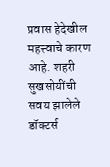प्रवास हेदेखील महत्त्वाचे कारण आहे. शहरी सुखसोयींची सवय झालेले डॉक्टर्स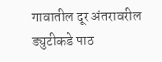गावातील दूर अंतरावरील ड्युटीकडे पाठ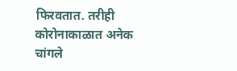फिरवतात. तरीही कोरोनाकाळात अनेक चांगले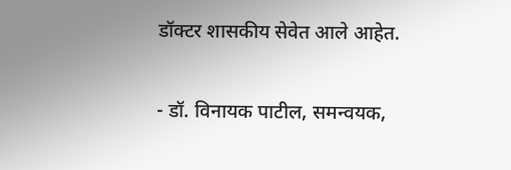डॉक्टर शासकीय सेवेत आले आहेत.

- डॉ. विनायक पाटील, समन्वयक,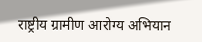राष्ट्रीय ग्रामीण आरोग्य अभियान